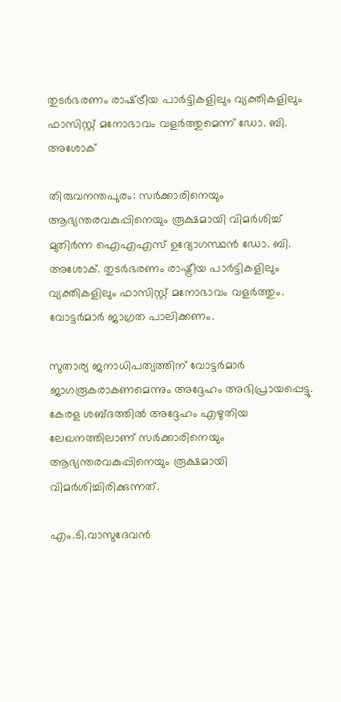തുടര്‍ഭരണം രാഷ്‌ട്രീയ പാര്‍ട്ടികളിലും വ്യക്തികളിലും ഫാസിസ്റ്റ് മനോഭാവം വളര്‍ത്തുമെന്ന് ഡോ. ബി. അശോക്

തിരുവനന്തപുരം: സര്‍ക്കാരിനെയും ആഭ്യന്തരവകുപ്പിനെയും രൂക്ഷമായി വിമര്‍ശിച്ച് മുതിര്‍ന്ന ഐഎഎസ് ഉദ്യോഗസ്ഥന്‍ ഡോ. ബി. അശോക്. തുടര്‍ഭരണം രാഷ്ട്രീയ പാര്‍ട്ടികളിലും വ്യക്തികളിലും ഫാസിസ്റ്റ് മനോഭാവം വളര്‍ത്തും. വോട്ടര്‍മാര്‍ ജാഗ്രത പാലിക്കണം.

സുതാര്യ ജനാധിപത്യത്തിന് വോട്ടര്‍മാര്‍ ജാഗരൂകരാകണമെന്നും അദ്ദേഹം അഭിപ്രായപ്പെട്ടു. കേരള ശബ്ദത്തില്‍ അദ്ദേഹം എഴുതിയ ലേഖനത്തിലാണ് സര്‍ക്കാരിനെയും ആഭ്യന്തരവകുപ്പിനെയും രൂക്ഷമായി വിമര്‍ശിച്ചിരിക്കുന്നത്.

എം.ടി.വാസുദേവന്‍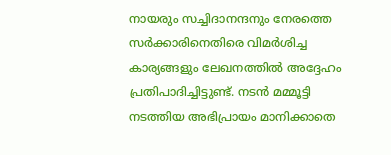നായരും സച്ചിദാനന്ദനും നേരത്തെ സര്‍ക്കാരിനെതിരെ വിമര്‍ശിച്ച കാര്യങ്ങളും ലേഖനത്തില്‍ അദ്ദേഹം പ്രതിപാദിച്ചിട്ടുണ്ട്. നടന്‍ മമ്മൂട്ടി നടത്തിയ അഭിപ്രായം മാനിക്കാതെ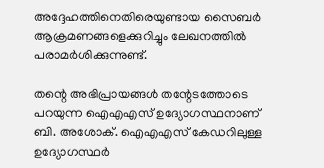അദ്ദേഹത്തിനെതിരെയുണ്ടായ സൈബര്‍ ആക്രമണങ്ങളെക്കുറിച്ചും ലേഖനത്തില്‍ പരാമര്‍ശിക്കുന്നുണ്ട്.

തന്റെ അഭിപ്രായങ്ങള്‍ തന്റേടത്തോടെ പറയുന്ന ഐഎഎസ് ഉദ്യോഗസ്ഥനാണ് ബി. അശോക്. ഐഎഎസ് കേഡറിലുള്ള ഉദ്യോഗസ്ഥര്‍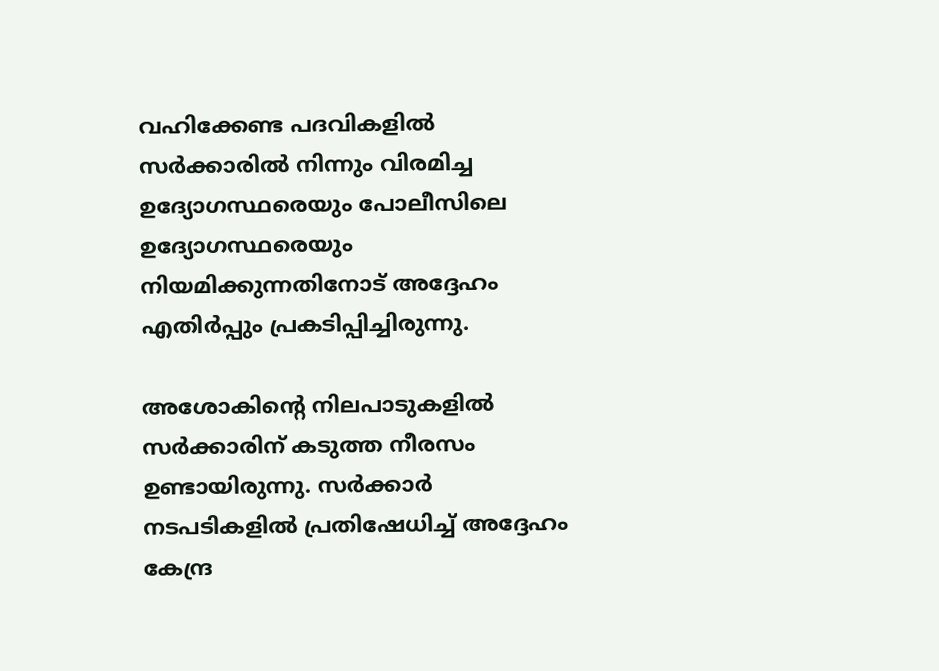വഹിക്കേണ്ട പദവികളില്‍ സര്‍ക്കാരില്‍ നിന്നും വിരമിച്ച ഉദ്യോഗസ്ഥരെയും പോലീസിലെ ഉദ്യോഗസ്ഥരെയും നിയമിക്കുന്നതിനോട് അദ്ദേഹം എതിര്‍പ്പും പ്രകടിപ്പിച്ചിരുന്നു.

അശോകിന്റെ നിലപാടുകളില്‍ സര്‍ക്കാരിന് കടുത്ത നീരസം ഉണ്ടായിരുന്നു. സര്‍ക്കാര്‍ നടപടികളില്‍ പ്രതിഷേധിച്ച് അദ്ദേഹം കേന്ദ്ര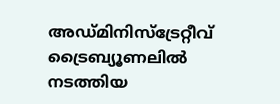അഡ്മിനിസ്‌ട്രേറ്റീവ് ട്രൈബ്യൂണലില്‍ നടത്തിയ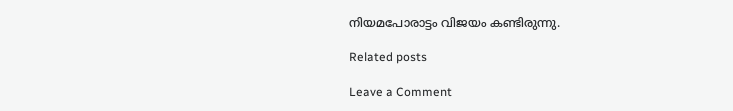നിയമപോരാട്ടം വിജയം കണ്ടിരുന്നു.

Related posts

Leave a Comment